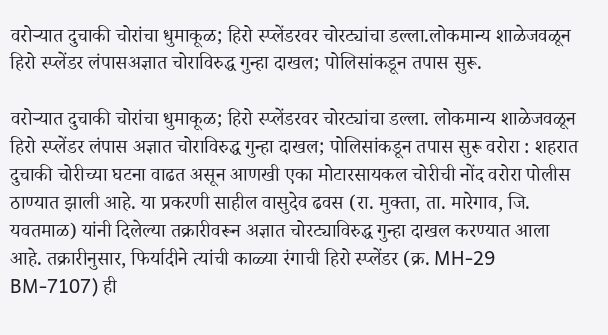वरोऱ्यात दुचाकी चोरांचा धुमाकूळ; हिरो स्प्लेंडरवर चोरट्यांचा डल्ला.लोकमान्य शाळेजवळून हिरो स्प्लेंडर लंपासअज्ञात चोराविरुद्ध गुन्हा दाखल; पोलिसांकडून तपास सुरू.

वरोऱ्यात दुचाकी चोरांचा धुमाकूळ; हिरो स्प्लेंडरवर चोरट्यांचा डल्ला. लोकमान्य शाळेजवळून हिरो स्प्लेंडर लंपास अज्ञात चोराविरुद्ध गुन्हा दाखल; पोलिसांकडून तपास सुरू वरोरा : शहरात दुचाकी चोरीच्या घटना वाढत असून आणखी एका मोटारसायकल चोरीची नोंद वरोरा पोलीस ठाण्यात झाली आहे. या प्रकरणी साहील वासुदेव ढवस (रा. मुक्ता, ता. मारेगाव, जि. यवतमाळ) यांनी दिलेल्या तक्रारीवरून अज्ञात चोरट्याविरुद्ध गुन्हा दाखल करण्यात आला आहे. तक्रारीनुसार, फिर्यादीने त्यांची काळ्या रंगाची हिरो स्प्लेंडर (क्र. MH-29 BM-7107) ही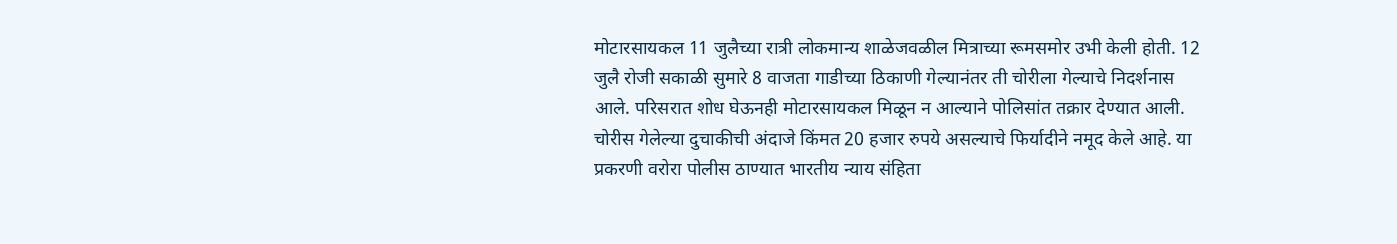मोटारसायकल 11 जुलैच्या रात्री लोकमान्य शाळेजवळील मित्राच्या रूमसमोर उभी केली होती. 12 जुलै रोजी सकाळी सुमारे 8 वाजता गाडीच्या ठिकाणी गेल्यानंतर ती चोरीला गेल्याचे निदर्शनास आले. परिसरात शोध घेऊनही मोटारसायकल मिळून न आल्याने पोलिसांत तक्रार देण्यात आली. चोरीस गेलेल्या दुचाकीची अंदाजे किंमत 20 हजार रुपये असल्याचे फिर्यादीने नमूद केले आहे. या प्रकरणी वरोरा पोलीस ठाण्यात भारतीय न्याय संहिता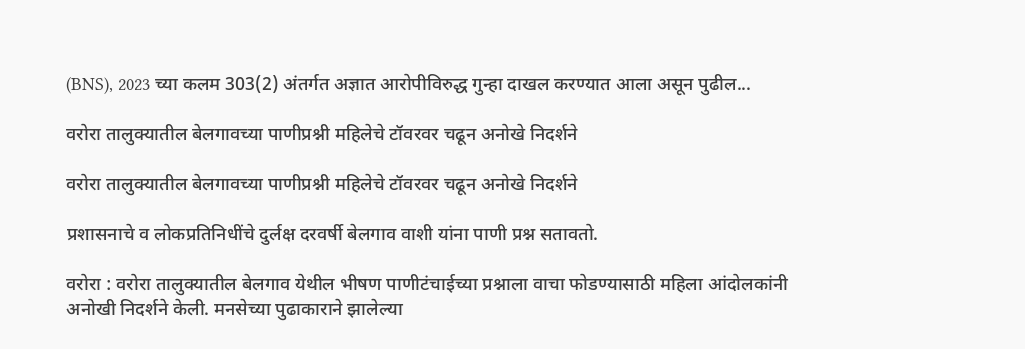(BNS), 2023 च्या कलम 303(2) अंतर्गत अज्ञात आरोपीविरुद्ध गुन्हा दाखल करण्यात आला असून पुढील...

वरोरा तालुक्यातील बेलगावच्या पाणीप्रश्नी महिलेचे टॉवरवर चढून अनोखे निदर्शने

वरोरा तालुक्यातील बेलगावच्या पाणीप्रश्नी महिलेचे टॉवरवर चढून अनोखे निदर्शने

प्रशासनाचे व लोकप्रतिनिधींचे दुर्लक्ष दरवर्षी बेलगाव वाशी यांना पाणी प्रश्न सतावतो.

वरोरा : वरोरा तालुक्यातील बेलगाव येथील भीषण पाणीटंचाईच्या प्रश्नाला वाचा फोडण्यासाठी महिला आंदोलकांनी अनोखी निदर्शने केली. मनसेच्या पुढाकाराने झालेल्या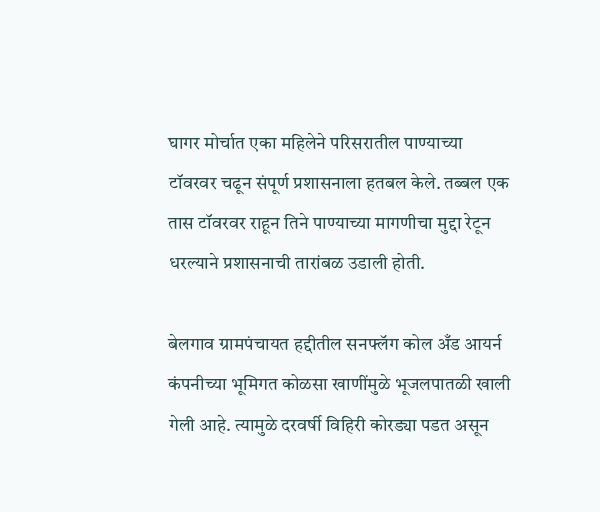घागर मोर्चात एका महिलेने परिसरातील पाण्याच्या टॉवरवर चढून संपूर्ण प्रशासनाला हतबल केले. तब्बल एक तास टॉवरवर राहून तिने पाण्याच्या मागणीचा मुद्दा रेटून धरल्याने प्रशासनाची तारांबळ उडाली होती.

बेलगाव ग्रामपंचायत हद्दीतील सनफ्लॅग कोल अँड आयर्न कंपनीच्या भूमिगत कोळसा खाणींमुळे भूजलपातळी खाली गेली आहे. त्यामुळे दरवर्षी विहिरी कोरड्या पडत असून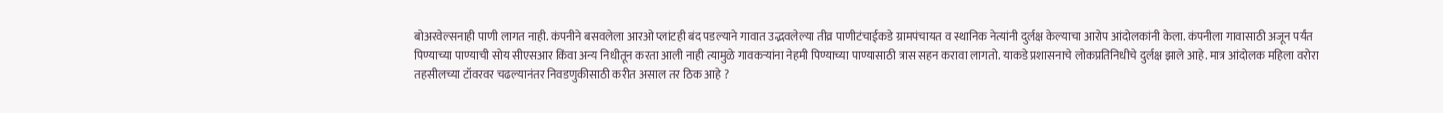बोअरवेल्सनाही पाणी लागत नाही. कंपनीने बसवलेला आरओ प्लांटही बंद पडल्याने गावात उद्भवलेल्या तीव्र पाणीटंचाईकडे ग्रामपंचायत व स्थानिक नेत्यांनी दुर्लक्ष केल्याचा आरोप आंदोलकांनी केला. कंपनीला गावासाठी अजून पर्यंत पिण्याच्या पाण्याची सोय सीएसआर किंवा अन्य निधीतून करता आली नाही त्यामुळे गावकऱ्यांना नेहमी पिण्याच्या पाण्यासाठी त्रास सहन करावा लागतो. याकडे प्रशासनाचे लोकप्रतिनिधीचे दुर्लक्ष झाले आहे. मात्र आंदोलक महिला वरोरा तहसीलच्या टॉवरवर चढल्यानंतर निवडणुकीसाठी करीत असाल तर ठिक आहे ?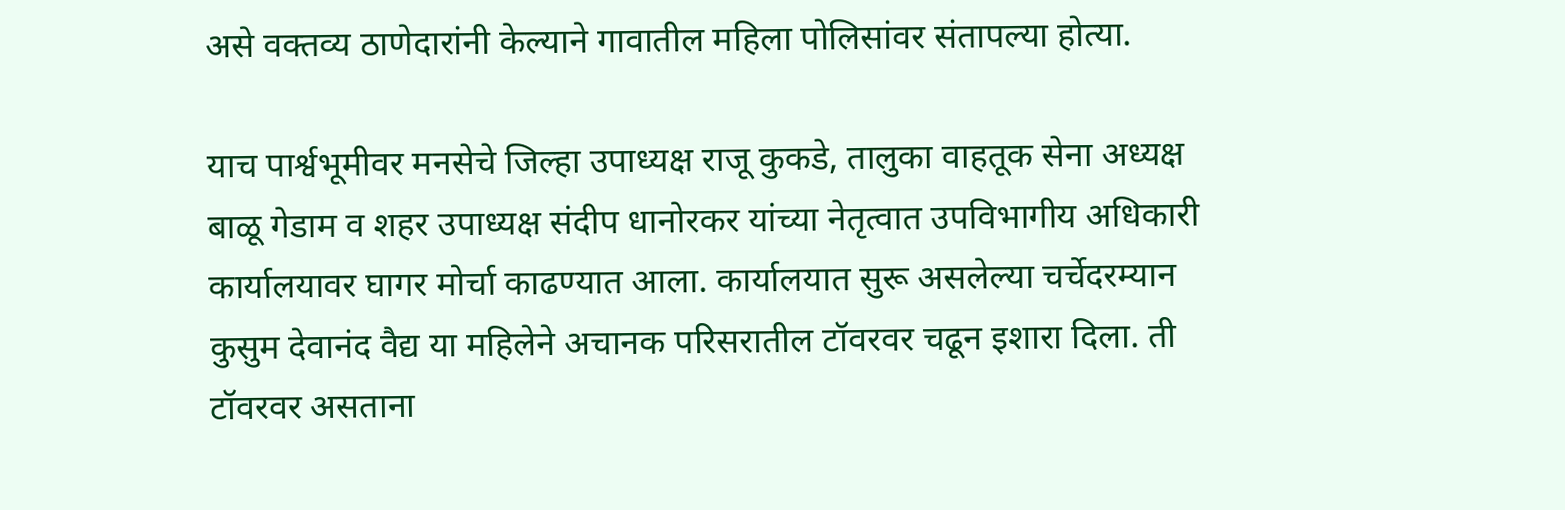असे वक्तव्य ठाणेदारांनी केल्याने गावातील महिला पोलिसांवर संतापल्या होत्या.

याच पार्श्वभूमीवर मनसेचे जिल्हा उपाध्यक्ष राजू कुकडे, तालुका वाहतूक सेना अध्यक्ष बाळू गेडाम व शहर उपाध्यक्ष संदीप धानोरकर यांच्या नेतृत्वात उपविभागीय अधिकारी कार्यालयावर घागर मोर्चा काढण्यात आला. कार्यालयात सुरू असलेल्या चर्चेदरम्यान कुसुम देवानंद वैद्य या महिलेने अचानक परिसरातील टॉवरवर चढून इशारा दिला. ती टॉवरवर असताना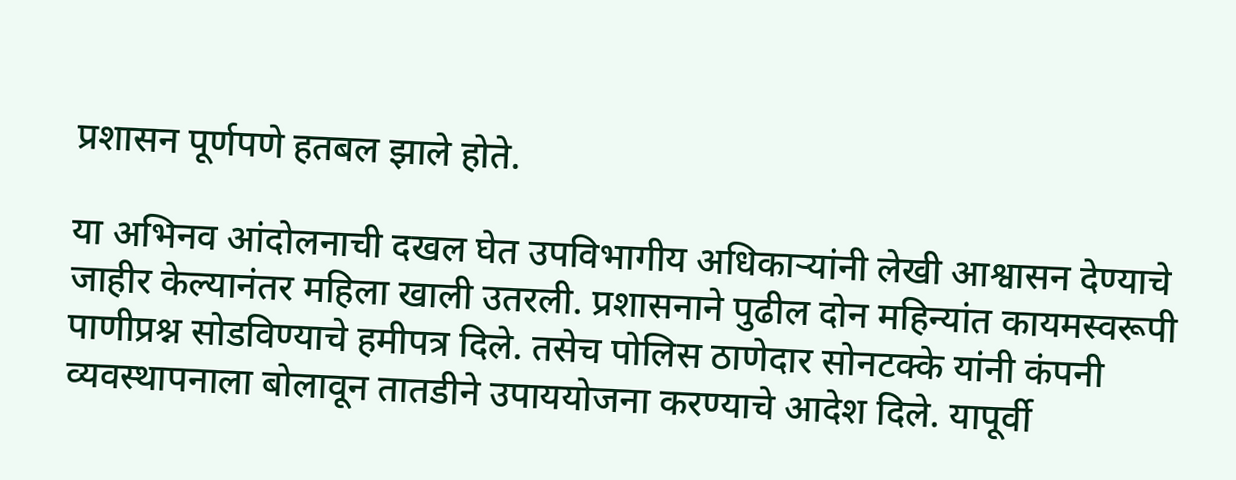प्रशासन पूर्णपणे हतबल झाले होते.

या अभिनव आंदोलनाची दखल घेत उपविभागीय अधिकाऱ्यांनी लेखी आश्वासन देण्याचे जाहीर केल्यानंतर महिला खाली उतरली. प्रशासनाने पुढील दोन महिन्यांत कायमस्वरूपी पाणीप्रश्न सोडविण्याचे हमीपत्र दिले. तसेच पोलिस ठाणेदार सोनटक्के यांनी कंपनी व्यवस्थापनाला बोलावून तातडीने उपाययोजना करण्याचे आदेश दिले. यापूर्वी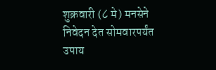शुक्रवारी (८ मे) मनसेने निवेदन देत सोमवारपर्यंत उपाय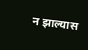न झाल्यास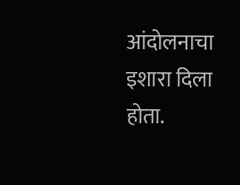आंदोलनाचा इशारा दिला होता.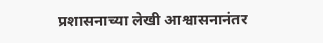प्रशासनाच्या लेखी आश्वासनानंतर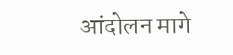आंदोलन मागे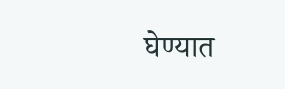घेण्यात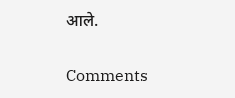आले.

Comments